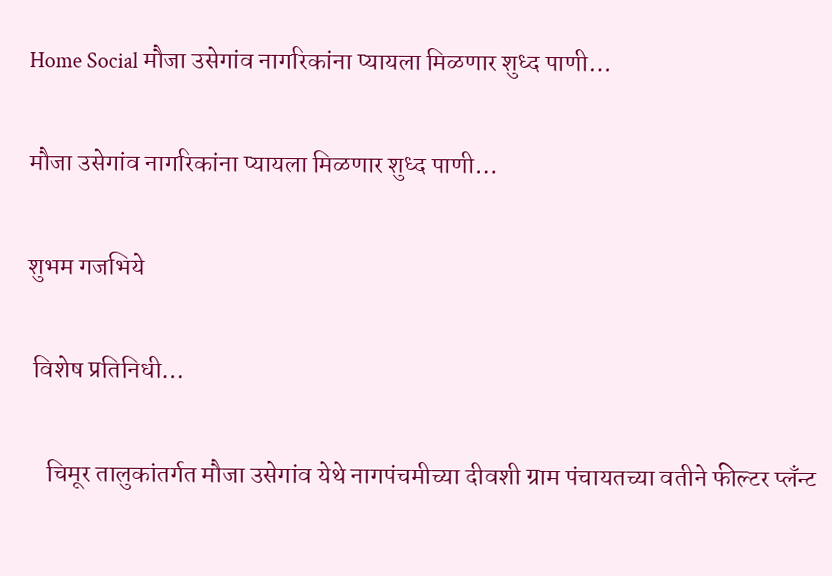Home Social मौजा उसेगांव नागरिकांना प्यायला मिळणार शुध्द पाणी…

मौजा उसेगांव नागरिकांना प्यायला मिळणार शुध्द पाणी…

शुभम गजभिये

 विशेष प्रतिनिधी…

    चिमूर तालुकांतर्गत मौजा उसेगांव येथे नागपंचमीच्या दीवशी ग्राम पंचायतच्या वतीने फील्टर प्लँन्ट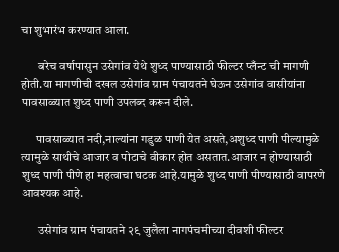चा शुभारंभ करण्यात आला.

       बरेच वर्षापासुन उसेगांव येथे शुध्द पाण्यासाठी फील्टर प्लँन्ट ची मागणी होती.या मागणीची दखल उसेगांव ग्राम पंचायतने घेऊन उसेगांव वासीयांना पावसाळ्यात शुध्द पाणी उपलब्द करून दीले.

      पावसाळ्यात नदी,नाल्यांना गडुळ पाणी येत असते,अशुध्द पाणी पील्यामुळे त्यामुळे साथीचे आजार व पोटाचे वीकार होत असतात.आजार न होण्यासाठी शुध्द पाणी पीणे हा महत्वाचा घटक आहे.यामुळे शुध्द पाणी पीण्यासाठी वापरणे आवश्यक आहे.

       उसेगांव ग्राम पंचायतने २९ जुलैला नागपंचमीच्या दीवशी फील्टर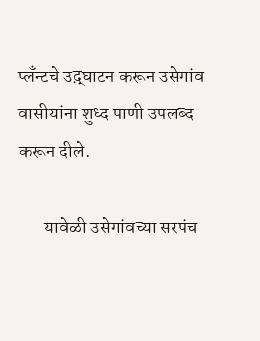प्लँन्टचे उद़्घाटन करून उसेगांव वासीयांना शुध्द पाणी उपलब्द करून दीले.

       यावेळी उसेगांवच्या सरपंच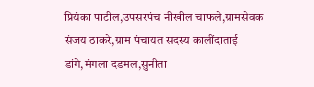प्रियंका पाटील,उपसरपंच नीखील चाफले,ग्रामसेवक संजय ठाकरे,ग्राम पंचायत सदस्य कालींदाताई डांगे,मंगला दडमल,सुनीता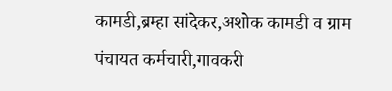कामडी,ब्रम्हा सांदेकर,अशोक कामडी व ग्राम पंचायत कर्मचारी,गावकरी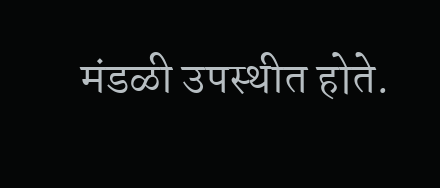मंडळी उपस्थीत होते.